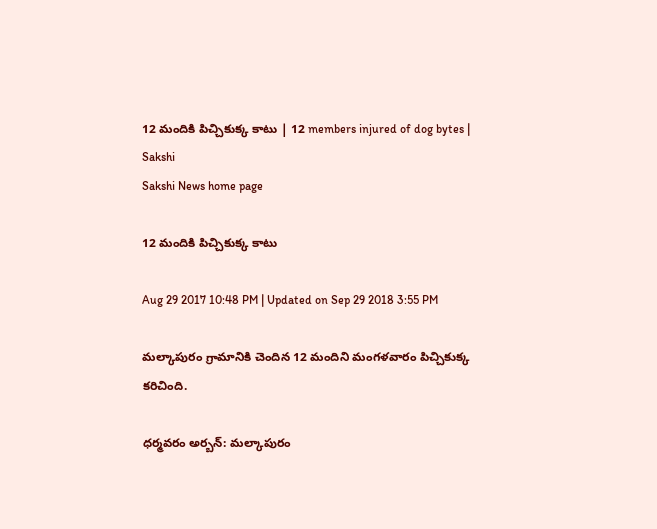12 మందికి పిచ్చికుక్క కాటు | 12 members injured of dog bytes | Sakshi
Sakshi News home page

12 మందికి పిచ్చికుక్క కాటు

Aug 29 2017 10:48 PM | Updated on Sep 29 2018 3:55 PM

మల్కాపురం గ్రామానికి చెందిన 12 మందిని మంగళవారం పిచ్చికుక్క కరిచింది.

ధర్మవరం అర్బన్: మల్కాపురం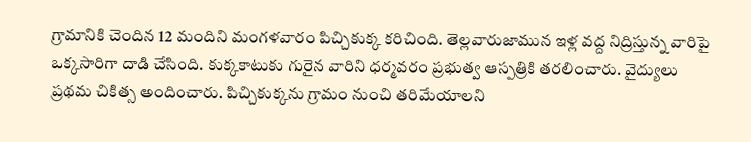గ్రామానికి చెందిన 12 మందిని మంగళవారం పిచ్చికుక్క కరిచింది. తెల్లవారుజామున ఇళ్ల వద్ద నిద్రిస్తున్న వారిపై ఒక్కసారిగా దాడి చేసింది. కుక్కకాటుకు గురైన వారిని ధర్మవరం ప్రభుత్వ ఆస్పత్రికి తరలించారు. వైద్యులు ప్రథమ చికిత్స అందించారు. పిచ్చికుక్కను గ్రామం నుంచి తరిమేయాలని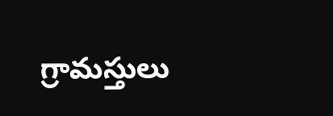గ్రామస్తులు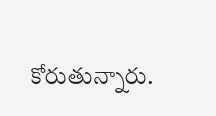కోరుతున్నారు.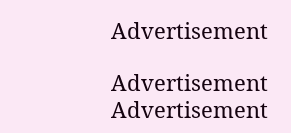Advertisement

Advertisement
Advertisement